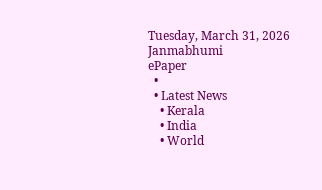Tuesday, March 31, 2026
Janmabhumi
ePaper
  •
  • Latest News
    • Kerala
    • India
    • World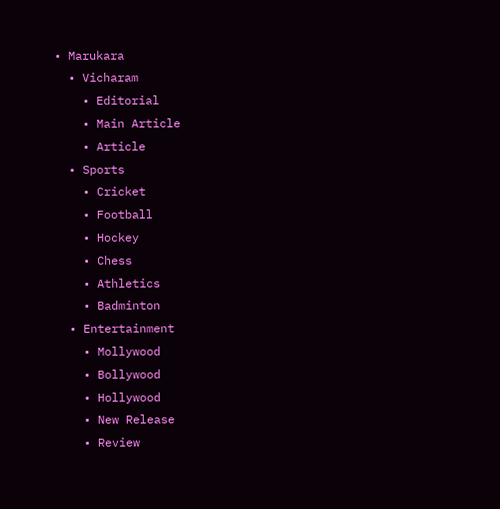• Marukara
  • Vicharam
    • Editorial
    • Main Article
    • Article
  • Sports
    • Cricket
    • Football
    • Hockey
    • Chess
    • Athletics
    • Badminton
  • Entertainment
    • Mollywood
    • Bollywood
    • Hollywood
    • New Release
    • Review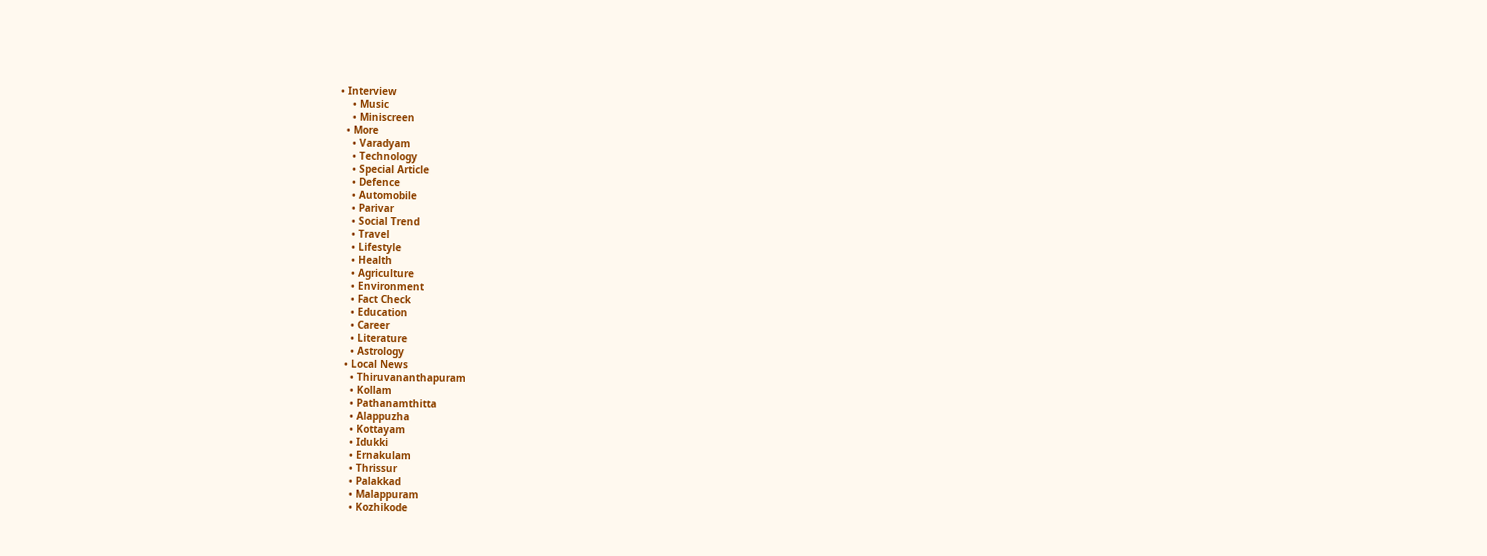• Interview
    • Music
    • Miniscreen
  • More
    • Varadyam
    • Technology
    • Special Article
    • Defence
    • Automobile
    • Parivar
    • Social Trend
    • Travel
    • Lifestyle
    • Health
    • Agriculture
    • Environment
    • Fact Check
    • Education
    • Career
    • Literature
    • Astrology
  • Local News
    • Thiruvananthapuram
    • Kollam
    • Pathanamthitta
    • Alappuzha
    • Kottayam
    • Idukki
    • Ernakulam
    • Thrissur
    • Palakkad
    • Malappuram
    • Kozhikode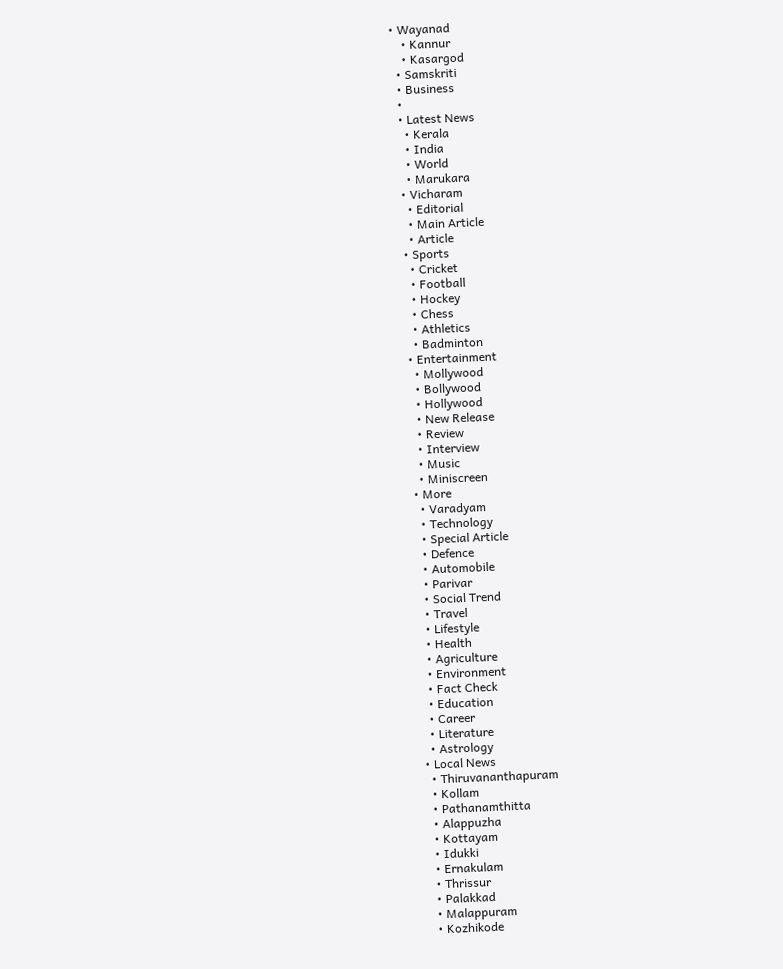• Wayanad
    • Kannur
    • Kasargod
  • Samskriti
  • Business
  •
  • Latest News
    • Kerala
    • India
    • World
    • Marukara
  • Vicharam
    • Editorial
    • Main Article
    • Article
  • Sports
    • Cricket
    • Football
    • Hockey
    • Chess
    • Athletics
    • Badminton
  • Entertainment
    • Mollywood
    • Bollywood
    • Hollywood
    • New Release
    • Review
    • Interview
    • Music
    • Miniscreen
  • More
    • Varadyam
    • Technology
    • Special Article
    • Defence
    • Automobile
    • Parivar
    • Social Trend
    • Travel
    • Lifestyle
    • Health
    • Agriculture
    • Environment
    • Fact Check
    • Education
    • Career
    • Literature
    • Astrology
  • Local News
    • Thiruvananthapuram
    • Kollam
    • Pathanamthitta
    • Alappuzha
    • Kottayam
    • Idukki
    • Ernakulam
    • Thrissur
    • Palakkad
    • Malappuram
    • Kozhikode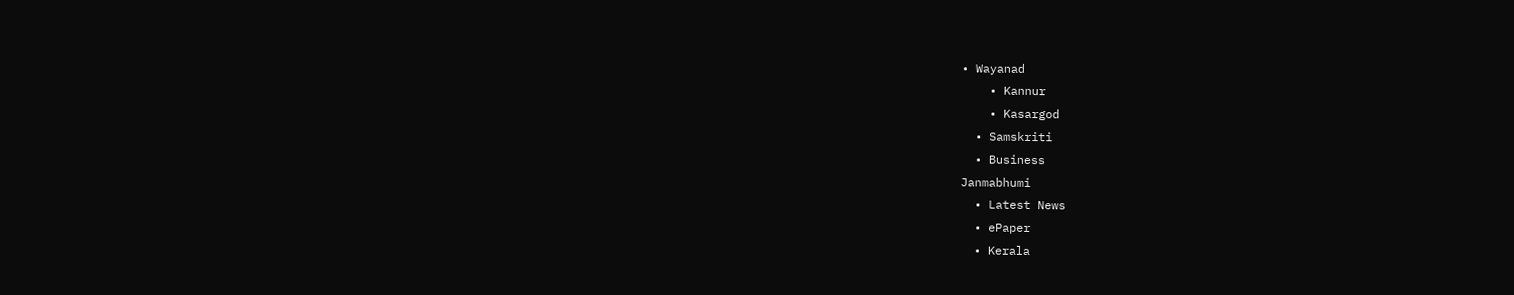• Wayanad
    • Kannur
    • Kasargod
  • Samskriti
  • Business
Janmabhumi
  • Latest News
  • ePaper
  • Kerala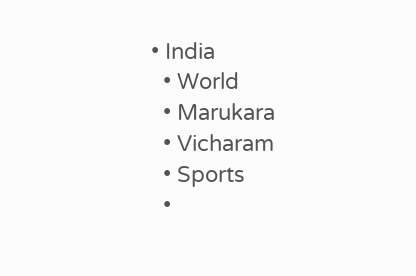• India
  • World
  • Marukara
  • Vicharam
  • Sports
  •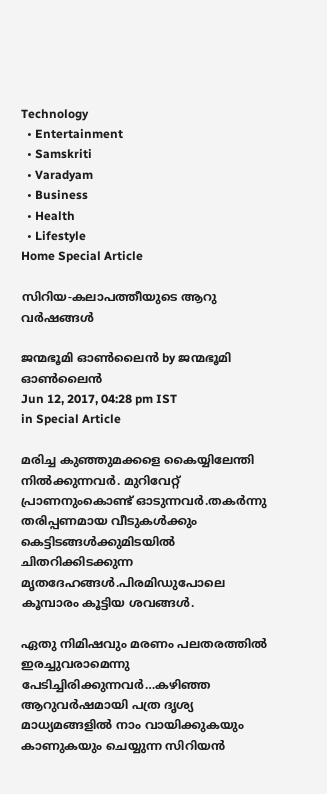Technology
  • Entertainment
  • Samskriti
  • Varadyam
  • Business
  • Health
  • Lifestyle
Home Special Article

സിറിയ-കലാപത്തീയുടെ ആറു വര്‍ഷങ്ങള്‍

ജന്മഭൂമി ഓണ്‍ലൈന്‍ by ജന്മഭൂമി ഓണ്‍ലൈന്‍
Jun 12, 2017, 04:28 pm IST
in Special Article

മരിച്ച കുഞ്ഞുമക്കളെ കൈയ്യിലേന്തി നില്‍ക്കുന്നവര്‍. മുറിവേറ്റ് പ്രാണനുംകൊണ്ട് ഓടുന്നവര്‍.തകര്‍ന്നു തരിപ്പണമായ വീടുകള്‍ക്കും കെട്ടിടങ്ങള്‍ക്കുമിടയില്‍ ചിതറിക്കിടക്കുന്ന മൃതദേഹങ്ങള്‍.പിരമിഡുപോലെ കൂമ്പാരം കൂട്ടിയ ശവങ്ങള്‍.

ഏതു നിമിഷവും മരണം പലതരത്തില്‍ ഇരച്ചുവരാമെന്നു പേടിച്ചിരിക്കുന്നവര്‍…കഴിഞ്ഞ ആറുവര്‍ഷമായി പത്ര ദൃശ്യ മാധ്യമങ്ങളില്‍ നാം വായിക്കുകയും കാണുകയും ചെയ്യുന്ന സിറിയന്‍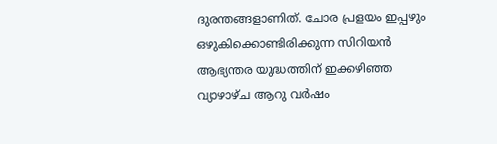ദുരന്തങ്ങളാണിത്. ചോര പ്രളയം ഇപ്പഴും ഒഴുകിക്കൊണ്ടിരിക്കുന്ന സിറിയന്‍ ആഭ്യന്തര യുദ്ധത്തിന് ഇക്കഴിഞ്ഞ വ്യാഴാഴ്ച ആറു വര്‍ഷം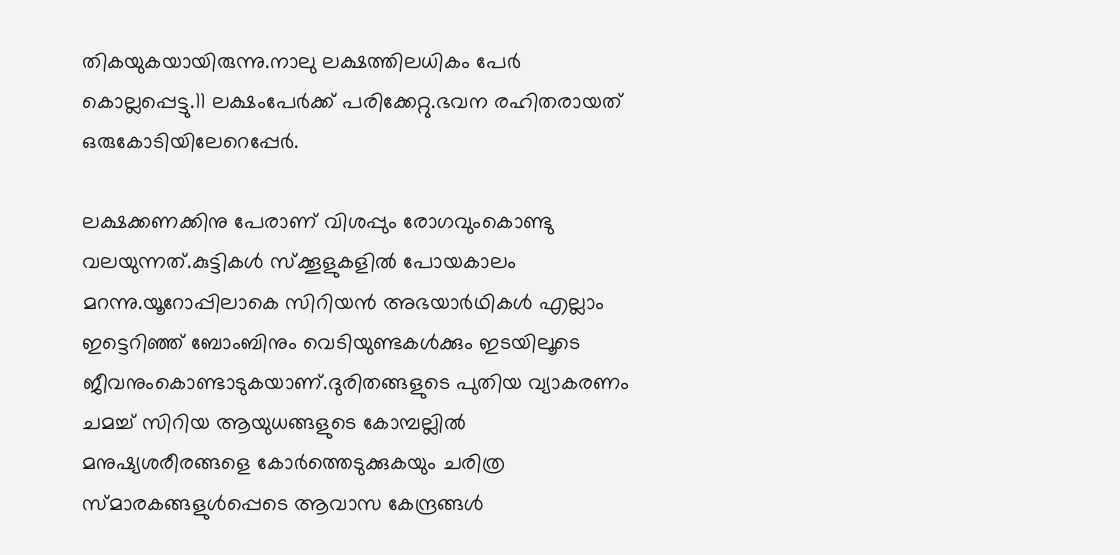തികയുകയായിരുന്നു.നാലു ലക്ഷത്തിലധികം പേര്‍ കൊല്ലപ്പെട്ടു.11 ലക്ഷംപേര്‍ക്ക് പരിക്കേറ്റു.ഭവന രഹിതരായത് ഒരുകോടിയിലേറെപ്പേര്‍.

ലക്ഷക്കണക്കിനു പേരാണ് വിശപ്പും രോഗവുംകൊണ്ടു വലയുന്നത്.കുട്ടികള്‍ സ്‌ക്കൂളുകളില്‍ പോയകാലം മറന്നു.യൂറോപ്പിലാകെ സിറിയന്‍ അഭയാര്‍ഥികള്‍ എല്ലാം ഇട്ടെറിഞ്ഞ് ബോംബിനും വെടിയുണ്ടകള്‍ക്കും ഇടയിലൂടെ ജീവനുംകൊണ്ടാടുകയാണ്.ദുരിതങ്ങളുടെ പുതിയ വ്യാകരണം ചമച്ച് സിറിയ ആയുധങ്ങളുടെ കോമ്പല്ലില്‍ മനുഷ്യശരീരങ്ങളെ കോര്‍ത്തെടുക്കുകയും ചരിത്ര സ്മാരകങ്ങളുള്‍പ്പെടെ ആവാസ കേന്ദ്രങ്ങള്‍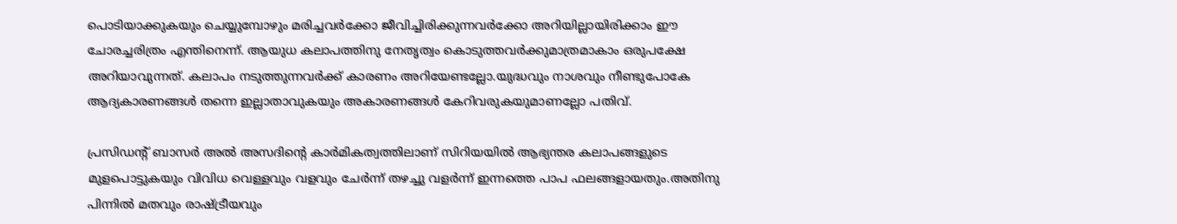പൊടിയാക്കുകയും ചെയ്യുമ്പോഴും മരിച്ചവര്‍ക്കോ ജീവിച്ചിരിക്കുന്നവര്‍ക്കോ അറിയില്ലായിരിക്കാം ഈ ചോരച്ചരിത്രം എന്തിനെന്ന്. ആയുധ കലാപത്തിനു നേതൃത്വം കൊടുത്തവര്‍ക്കുമാത്രമാകാം ഒരുപക്ഷേ അറിയാവുന്നത്. കലാപം നടുത്തുന്നവര്‍ക്ക് കാരണം അറിയേണ്ടല്ലോ.യുദ്ധവും നാശവും നീണ്ടുപോകേ ആദ്യകാരണങ്ങള്‍ തന്നെ ഇല്ലാതാവുകയും അകാരണങ്ങള്‍ കേറിവരുകയുമാണല്ലോ പതിവ്.

പ്രസിഡന്റ് ബാസര്‍ അല്‍ അസദിന്റെ കാര്‍മികത്വത്തിലാണ് സിറിയയില്‍ ആഭ്യന്തര കലാപങ്ങളുടെ മുളപൊട്ടുകയും വിവിധ വെള്ളവും വളവും ചേര്‍ന്ന് തഴച്ചു വളര്‍ന്ന് ഇന്നത്തെ പാപ ഫലങ്ങളായതും.അതിനു പിന്നില്‍ മതവും രാഷ്‌ട്രീയവും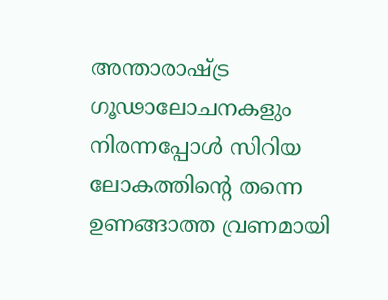അന്താരാഷ്‌ട്ര ഗൂഢാലോചനകളും നിരന്നപ്പോള്‍ സിറിയ ലോകത്തിന്റെ തന്നെ ഉണങ്ങാത്ത വ്രണമായി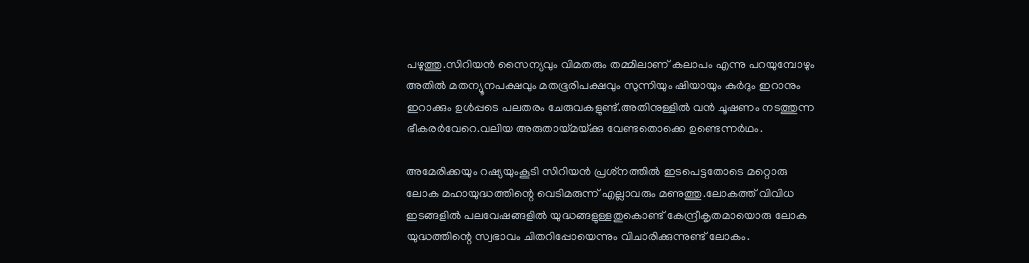പഴുത്തു.സിറിയന്‍ സൈന്യവും വിമതരും തമ്മിലാണ് കലാപം എന്നു പറയുമ്പോഴും അതില്‍ മതന്യൂനപക്ഷവും മതഭൂരിപക്ഷവും സുന്നിയും ഷിയായും കുര്‍ദും ഇറാനും ഇറാക്കും ഉള്‍പ്പടെ പലതരം ചേരുവകളുണ്ട്.അതിനുള്ളില്‍ വന്‍ ചൂഷണം നടത്തുന്ന ഭീകരര്‍വേറെ.വലിയ അരുതായ്‌മയ്‌ക്കു വേണ്ടതൊക്കെ ഉണ്ടെന്നര്‍ഥം.

അമേരിക്കയും റഷ്യയുംകൂടി സിറിയന്‍ പ്രശ്‌നത്തില്‍ ഇടപെട്ടതോടെ മറ്റൊരു ലോക മഹായുദ്ധത്തിന്റെ വെടിമരുന്ന് എല്ലാവരും മണുത്തു.ലോകത്ത് വിവിധ ഇടങ്ങളില്‍ പലവേഷങ്ങളില്‍ യുദ്ധങ്ങളുള്ളതുകൊണ്ട് കേന്ദ്രീകൃതമായൊരു ലോക യുദ്ധത്തിന്റെ സ്വഭാവം ചിതറിപ്പോയെന്നും വിചാരിക്കുന്നുണ്ട് ലോകം.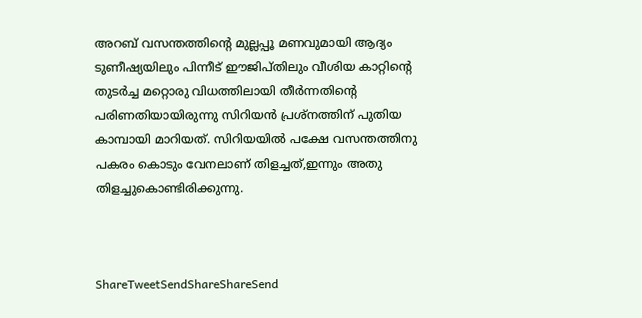അറബ് വസന്തത്തിന്റെ മുല്ലപ്പൂ മണവുമായി ആദ്യം ടുണീഷ്യയിലും പിന്നീട് ഈജിപ്തിലും വീശിയ കാറ്റിന്റെ തുടര്‍ച്ച മറ്റൊരു വിധത്തിലായി തീര്‍ന്നതിന്റെ പരിണതിയായിരുന്നു സിറിയന്‍ പ്രശ്‌നത്തിന് പുതിയ കാമ്പായി മാറിയത്. സിറിയയില്‍ പക്ഷേ വസന്തത്തിനു പകരം കൊടും വേനലാണ് തിളച്ചത്,ഇന്നും അതു തിളച്ചുകൊണ്ടിരിക്കുന്നു.



ShareTweetSendShareShareSend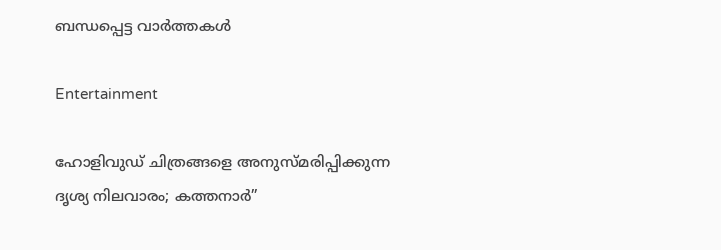ബന്ധപ്പെട്ട വാര്‍ത്തകള്‍

Entertainment

ഹോളിവുഡ് ചിത്രങ്ങളെ അനുസ്മരിപ്പിക്കുന്ന ദൃശ്യ നിലവാരം; കത്തനാർ”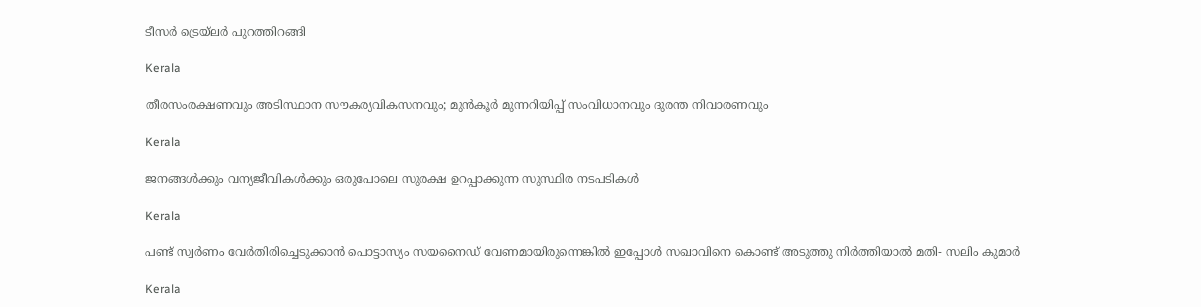ടീസർ ട്രെയ്‌ലർ പുറത്തിറങ്ങി

Kerala

തീരസംരക്ഷണവും അടിസ്ഥാന സൗകര്യവികസനവും; മുന്‍കൂര്‍ മുന്നറിയിപ്പ് സംവിധാനവും ദുരന്ത നിവാരണവും

Kerala

ജനങ്ങള്‍ക്കും വന്യജീവികള്‍ക്കും ഒരുപോലെ സുരക്ഷ ഉറപ്പാക്കുന്ന സുസ്ഥിര നടപടികള്‍

Kerala

പണ്ട് സ്വര്‍ണം വേര്‍തിരിച്ചെടുക്കാന്‍ പൊട്ടാസ്യം സയനൈഡ് വേണമായിരുന്നെങ്കില്‍ ഇപ്പോള്‍ സഖാവിനെ കൊണ്ട് അടുത്തു നിര്‍ത്തിയാല്‍ മതി- സലിം കുമാര്‍

Kerala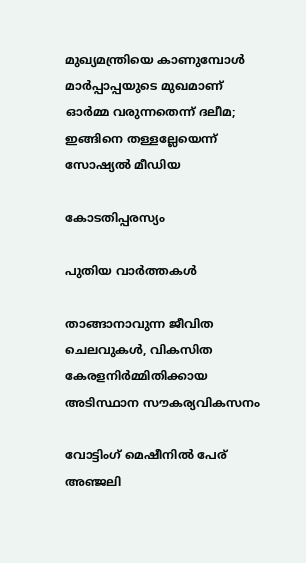മുഖ്യമന്ത്രിയെ കാണുമ്പോള്‍ മാര്‍പ്പാപ്പയുടെ മുഖമാണ് ഓര്‍മ്മ വരുന്നതെന്ന് ദലീമ; ഇങ്ങിനെ തള്ളല്ലേയെന്ന് സോഷ്യല്‍ മീഡിയ

കോടതിപ്പരസ്യം

പുതിയ വാര്‍ത്തകള്‍

താങ്ങാനാവുന്ന ജീവിത ചെലവുകള്‍, വികസിത കേരളനിര്‍മ്മിതിക്കായ അടിസ്ഥാന സൗകര്യവികസനം

വോട്ടിംഗ് മെഷീനില്‍ പേര് അഞ്ജലി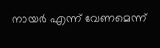നായര്‍ എന്ന് വേണമെന്ന്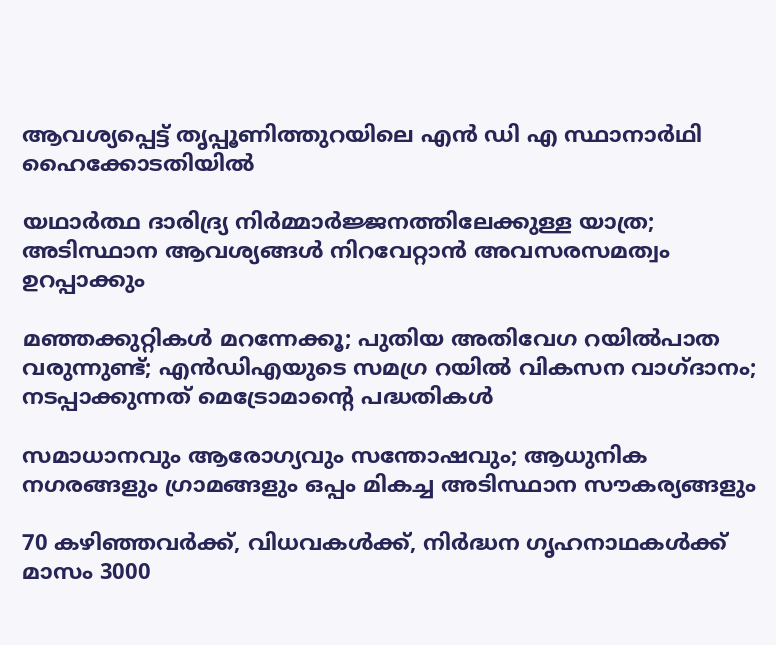ആവശ്യപ്പെട്ട് തൃപ്പൂണിത്തുറയിലെ എന്‍ ഡി എ സ്ഥാനാര്‍ഥി ഹൈക്കോടതിയില്‍

യഥാര്‍ത്ഥ ദാരിദ്ര്യ നിര്‍മ്മാര്‍ജ്ജനത്തിലേക്കുള്ള യാത്ര; അടിസ്ഥാന ആവശ്യങ്ങള്‍ നിറവേറ്റാന്‍ അവസരസമത്വം ഉറപ്പാക്കും

മഞ്ഞക്കുറ്റികൾ മറന്നേക്കൂ; പുതിയ അതിവേഗ റയിൽപാത വരുന്നുണ്ട്; എൻഡിഎയുടെ സമഗ്ര റയിൽ വികസന വാഗ്ദാനം; നടപ്പാക്കുന്നത് മെട്രോമാന്റെ പദ്ധതികൾ

സമാധാനവും ആരോഗ്യവും സന്തോഷവും; ആധുനിക നഗരങ്ങളും ഗ്രാമങ്ങളും ഒപ്പം മികച്ച അടിസ്ഥാന സൗകര്യങ്ങളും

70 കഴിഞ്ഞവർക്ക്, വിധവകൾക്ക്, നിർദ്ധന ഗൃഹനാഥകൾക്ക് മാസം 3000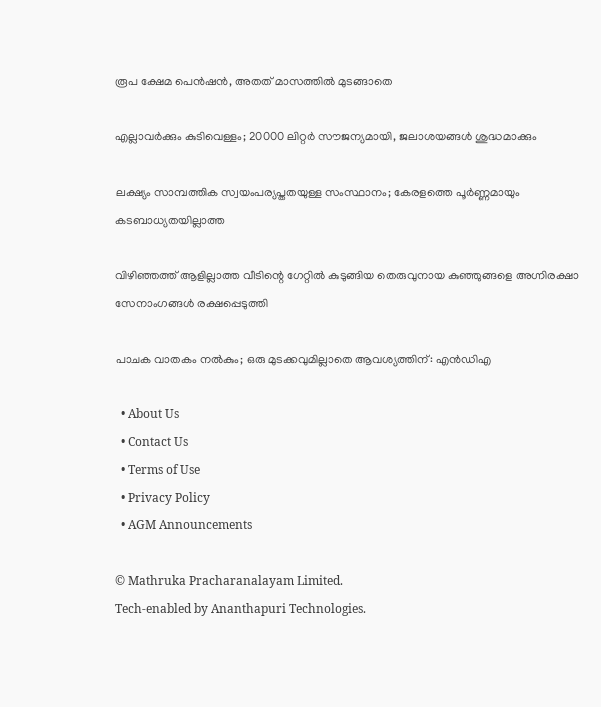രൂപ ക്ഷേമ പെൻഷൻ, അതത് മാസത്തിൽ മുടങ്ങാതെ

എല്ലാവർക്കും കുടിവെള്ളം; 20000 ലിറ്റർ സൗജന്യമായി, ജലാശയങ്ങൾ ശുദ്ധമാക്കും

ലക്ഷ്യം സാമ്പത്തിക സ്വയംപര്യപ്തതയുള്ള സംസ്ഥാനം; കേരളത്തെ പൂര്‍ണ്ണമായും കടബാധ്യതയില്ലാത്ത

വിഴിഞ്ഞത്ത് ആളില്ലാത്ത വീടിന്റെ ഗേറ്റില്‍ കുടുങ്ങിയ തെരുവുനായ കുഞ്ഞുങ്ങളെ അഗ്നിരക്ഷാ സേനാംഗങ്ങള്‍ രക്ഷപ്പെടുത്തി

പാചക വാതകം നൽകും; ഒരു മുടക്കവുമില്ലാതെ ആവശ്യത്തിന്: എൻഡിഎ

  • About Us
  • Contact Us
  • Terms of Use
  • Privacy Policy
  • AGM Announcements

© Mathruka Pracharanalayam Limited.
Tech-enabled by Ananthapuri Technologies.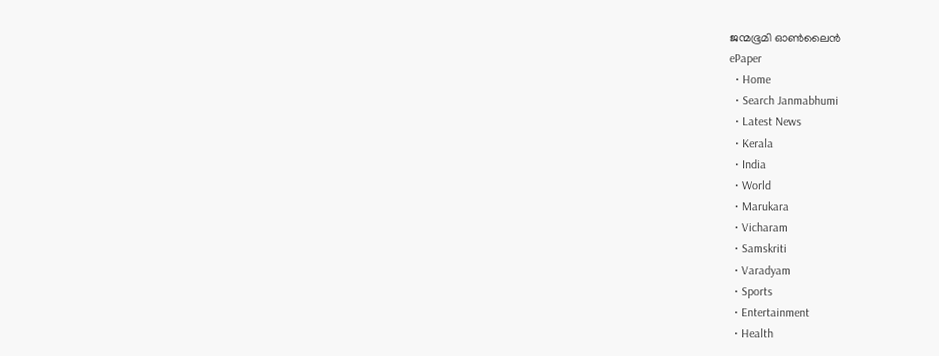ജന്മഭൂമി ഓണ്‍ലൈന്‍
ePaper
  • Home
  • Search Janmabhumi
  • Latest News
  • Kerala
  • India
  • World
  • Marukara
  • Vicharam
  • Samskriti
  • Varadyam
  • Sports
  • Entertainment
  • Health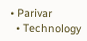• Parivar
  • Technology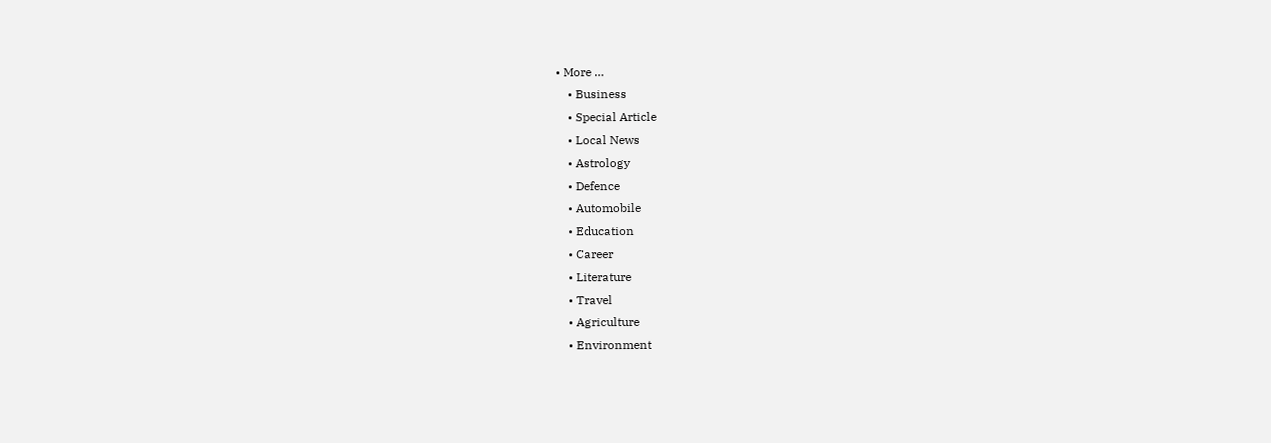• More …
    • Business
    • Special Article
    • Local News
    • Astrology
    • Defence
    • Automobile
    • Education
    • Career
    • Literature
    • Travel
    • Agriculture
    • Environment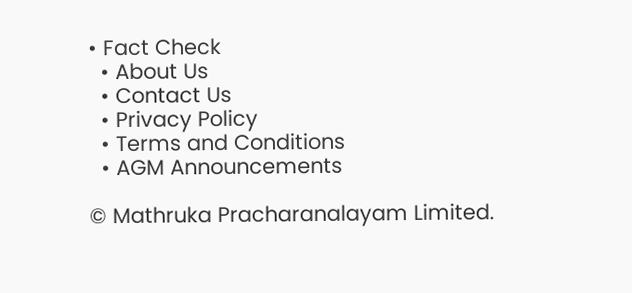• Fact Check
  • About Us
  • Contact Us
  • Privacy Policy
  • Terms and Conditions
  • AGM Announcements

© Mathruka Pracharanalayam Limited.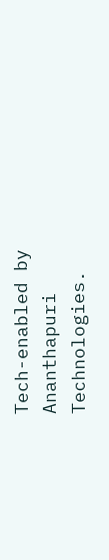Tech-enabled by Ananthapuri Technologies.